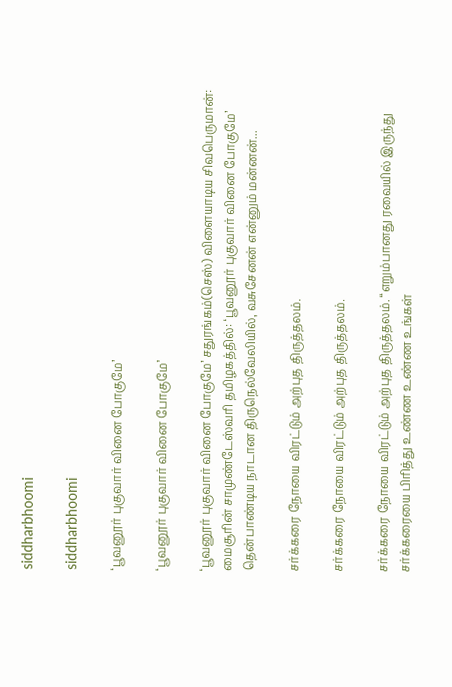siddharbhoomi

siddharbhoomi

‘பூவனூர் புகுவார் வினை போகுமே’

‘பூவனூர் புகுவார் வினை போகுமே’

‘பூவனூர் புகுவார் வினை போகுமே’ சதுரங்கம்(செஸ்) விளையாடிய சிவபெருமான்: மைசூரின் சாமுண்டேஸ்வரி தமிழகத்தில்: ‘பூவனூர் புகுவார் வினை போகுமே’ தென்பாண்டிய நாடான திருநெல்வேலியில், வசுசேனன் என்னும் மன்னன்...

சர்க்கரை நோயை விரட்டும் அற்புத திருத்தலம்.

சர்க்கரை நோயை விரட்டும் அற்புத திருத்தலம்.

சர்க்கரை நோயை விரட்டும் அற்புத திருத்தலம். “எறும்பானது ரவையில் இருந்து சர்க்கரையை பிரித்து உண்ண உண்ண உங்கள்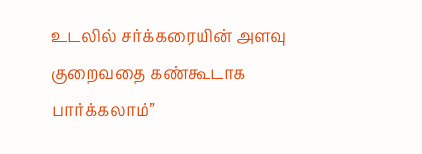உடலில் சர்க்கரையின் அளவு குறைவதை கண்கூடாக பார்க்கலாம்”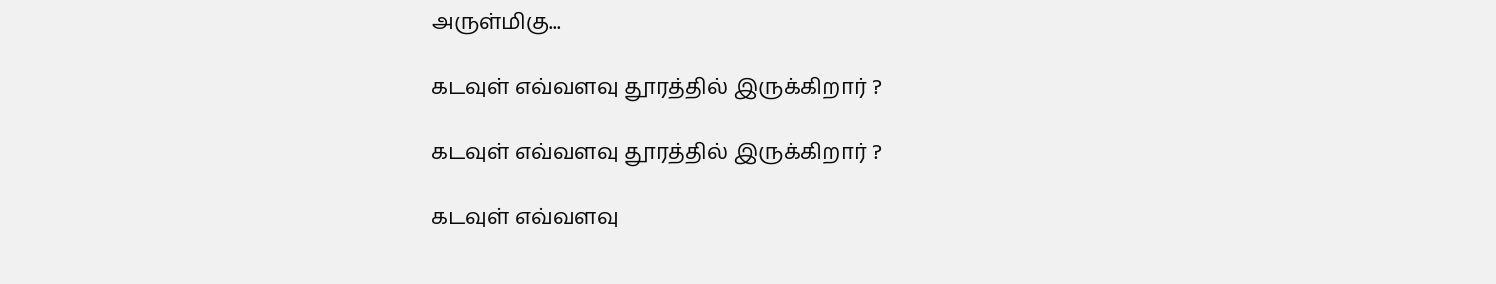அருள்மிகு...

கடவுள் எவ்வளவு தூரத்தில் இருக்கிறார் ?

கடவுள் எவ்வளவு தூரத்தில் இருக்கிறார் ?

கடவுள் எவ்வளவு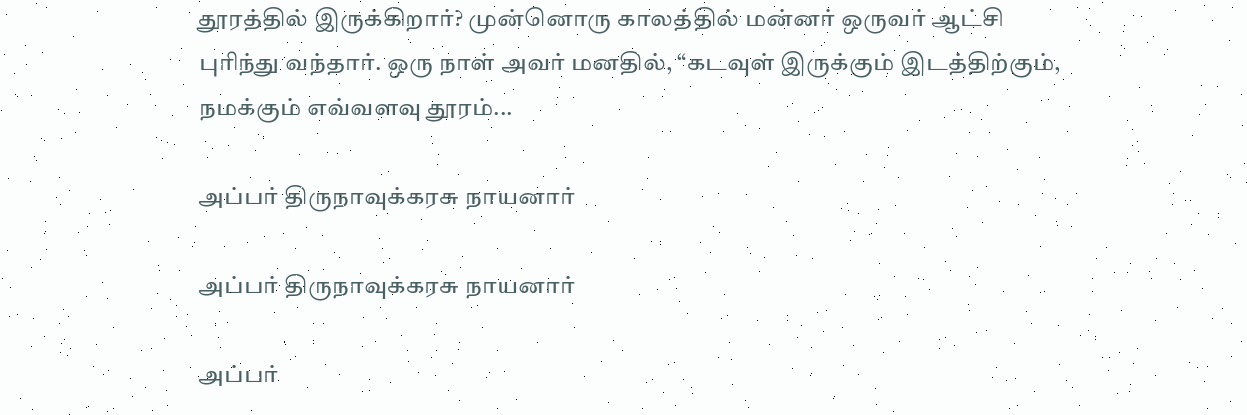தூரத்தில் இருக்கிறார்? முன்னொரு காலத்தில் மன்னர் ஒருவர் ஆட்சி புரிந்து வந்தார். ஒரு நாள் அவர் மனதில், “கடவுள் இருக்கும் இடத்திற்கும், நமக்கும் எவ்வளவு தூரம்...

அப்பர் திருநாவுக்கரசு நாயனார்

அப்பர் திருநாவுக்கரசு நாயனார்

அப்பர்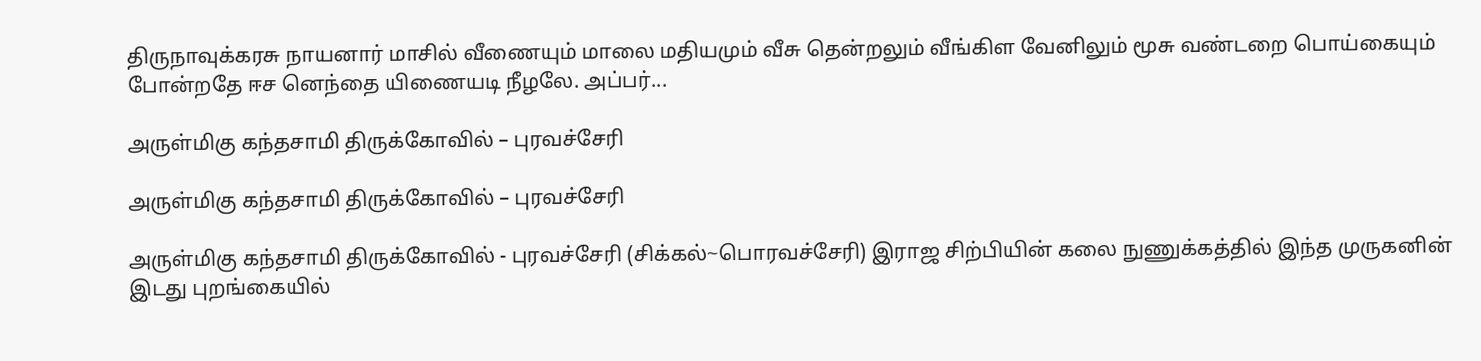திருநாவுக்கரசு நாயனார் மாசில் வீணையும் மாலை மதியமும் வீசு தென்றலும் வீங்கிள வேனிலும் மூசு வண்டறை பொய்கையும் போன்றதே ஈச னெந்தை யிணையடி நீழலே. அப்பர்...

அருள்மிகு கந்தசாமி திருக்கோவில் – புரவச்சேரி

அருள்மிகு கந்தசாமி திருக்கோவில் – புரவச்சேரி

அருள்மிகு கந்தசாமி திருக்கோவில் - புரவச்சேரி (சிக்கல்~பொரவச்சேரி) இராஜ சிற்பியின் கலை நுணுக்கத்தில் இந்த முருகனின் இடது புறங்கையில்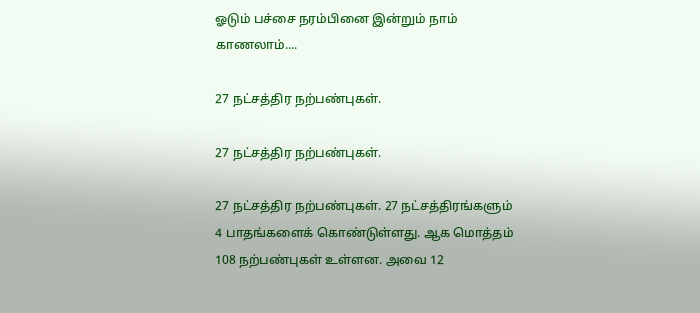ஓடும் பச்சை நரம்பினை இன்றும் நாம் காணலாம்....

27 நட்சத்திர நற்பண்புகள்.

27 நட்சத்திர நற்பண்புகள்.

27 நட்சத்திர நற்பண்புகள். 27 நட்சத்திரங்களும் 4 பாதங்களைக் கொண்டுள்ளது. ஆக மொத்தம் 108 நற்பண்புகள் உள்ளன. அவை 12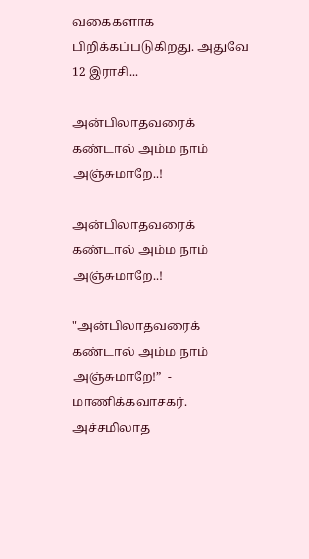வகைகளாக பிறிக்கப்படுகிறது. அதுவே 12 இராசி...

அன்பிலாதவரைக் கண்டால் அம்ம நாம் அஞ்சுமாறே..!

அன்பிலாதவரைக் கண்டால் அம்ம நாம் அஞ்சுமாறே..!

"அன்பிலாதவரைக் கண்டால் அம்ம நாம் அஞ்சுமாறே!”  - மாணிக்கவாசகர். அச்சமிலாத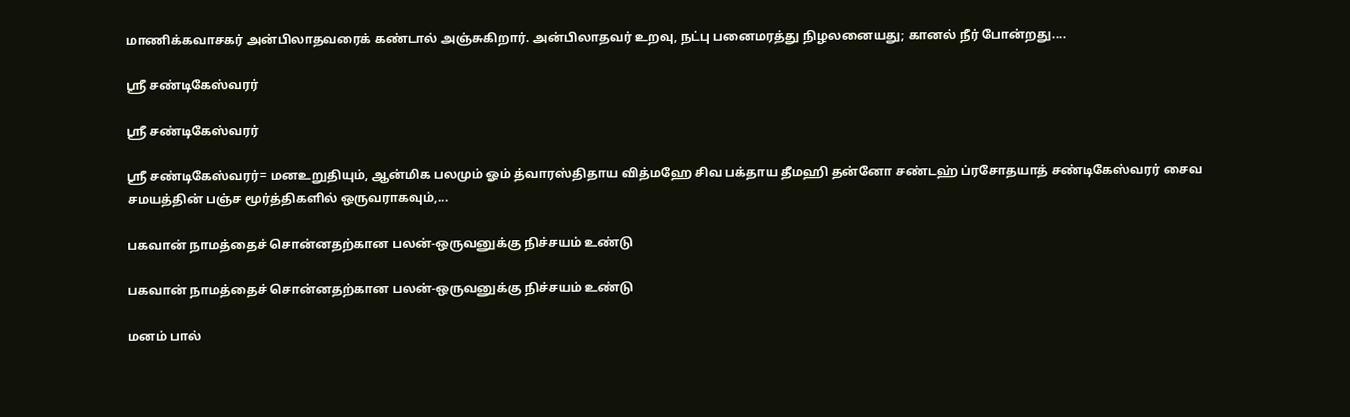மாணிக்கவாசகர் அன்பிலாதவரைக் கண்டால் அஞ்சுகிறார். அன்பிலாதவர் உறவு, நட்பு பனைமரத்து நிழலனையது; கானல் நீர் போன்றது....

ஸ்ரீ சண்டிகேஸ்வரர்

ஸ்ரீ சண்டிகேஸ்வரர்

ஸ்ரீ சண்டிகேஸ்வரர்= மனஉறுதியும், ஆன்மிக பலமும் ஓம் த்வாரஸ்திதாய வித்மஹே சிவ பக்தாய தீமஹி தன்னோ சண்டஹ் ப்ரசோதயாத் சண்டிகேஸ்வரர் சைவ சமயத்தின் பஞ்ச மூர்த்திகளில் ஒருவராகவும்,...

பகவான் நாமத்தைச் சொன்னதற்கான பலன்-ஒருவனுக்கு நிச்சயம் உண்டு

பகவான் நாமத்தைச் சொன்னதற்கான பலன்-ஒருவனுக்கு நிச்சயம் உண்டு

மனம் பால்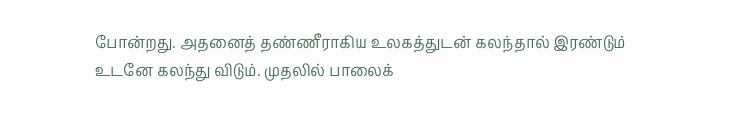போன்றது. அதனைத் தண்ணீராகிய உலகத்துடன் கலந்தால் இரண்டும் உடனே கலந்து விடும். முதலில் பாலைக்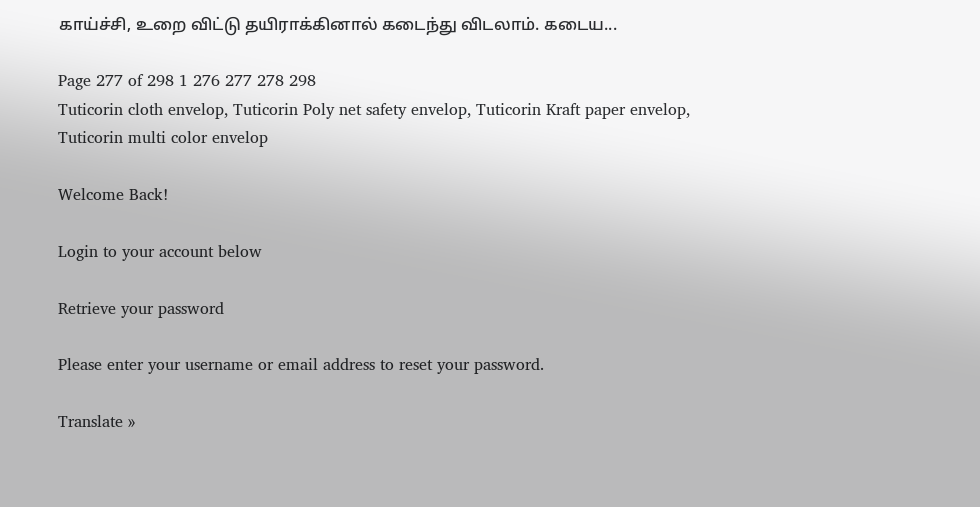காய்ச்சி, உறை விட்டு தயிராக்கினால் கடைந்து விடலாம். கடைய...

Page 277 of 298 1 276 277 278 298
Tuticorin cloth envelop, Tuticorin Poly net safety envelop, Tuticorin Kraft paper envelop, Tuticorin multi color envelop

Welcome Back!

Login to your account below

Retrieve your password

Please enter your username or email address to reset your password.

Translate »